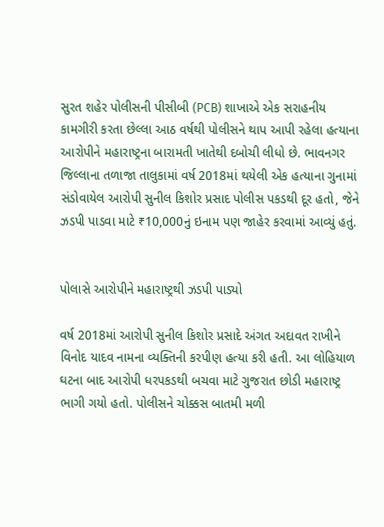સુરત શહેર પોલીસની પીસીબી (PCB) શાખાએ એક સરાહનીય કામગીરી કરતા છેલ્લા આઠ વર્ષથી પોલીસને થાપ આપી રહેલા હત્યાના આરોપીને મહારાષ્ટ્રના બારામતી ખાતેથી દબોચી લીધો છે. ભાવનગર જિલ્લાના તળાજા તાલુકામાં વર્ષ 2018માં થયેલી એક હત્યાના ગુનામાં સંડોવાયેલ આરોપી સુનીલ કિશોર પ્રસાદ પોલીસ પકડથી દૂર હતો, જેને ઝડપી પાડવા માટે ₹10,000નું ઇનામ પણ જાહેર કરવામાં આવ્યું હતું.


પોલાસે આરોપીને મહારાષ્ટ્રથી ઝડપી પાડ્યો

વર્ષ 2018માં આરોપી સુનીલ કિશોર પ્રસાદે અંગત અદાવત રાખીને વિનોદ યાદવ નામના વ્યક્તિની કરપીણ હત્યા કરી હતી. આ લોહિયાળ ઘટના બાદ આરોપી ધરપકડથી બચવા માટે ગુજરાત છોડી મહારાષ્ટ્ર ભાગી ગયો હતો. પોલીસને ચોક્કસ બાતમી મળી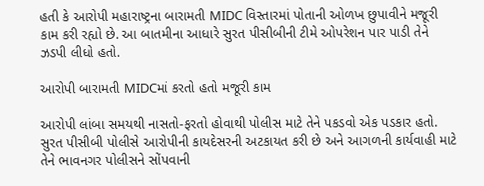હતી કે આરોપી મહારાષ્ટ્રના બારામતી MIDC વિસ્તારમાં પોતાની ઓળખ છુપાવીને મજૂરી કામ કરી રહ્યો છે. આ બાતમીના આધારે સુરત પીસીબીની ટીમે ઓપરેશન પાર પાડી તેને ઝડપી લીધો હતો.

આરોપી બારામતી MIDCમાં કરતો હતો મજૂરી કામ

આરોપી લાંબા સમયથી નાસતો-ફરતો હોવાથી પોલીસ માટે તેને પકડવો એક પડકાર હતો. સુરત પીસીબી પોલીસે આરોપીની કાયદેસરની અટકાયત કરી છે અને આગળની કાર્યવાહી માટે તેને ભાવનગર પોલીસને સોંપવાની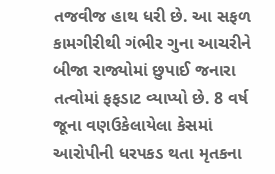તજવીજ હાથ ધરી છે. આ સફળ કામગીરીથી ગંભીર ગુના આચરીને બીજા રાજ્યોમાં છુપાઈ જનારા તત્વોમાં ફફડાટ વ્યાપ્યો છે. 8 વર્ષ જૂના વણઉકેલાયેલા કેસમાં આરોપીની ધરપકડ થતા મૃતકના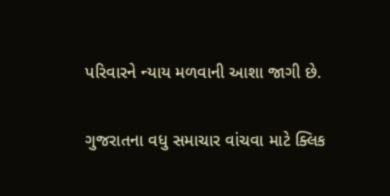પરિવારને ન્યાય મળવાની આશા જાગી છે.

ગુજરાતના વધુ સમાચાર વાંચવા માટે ક્લિક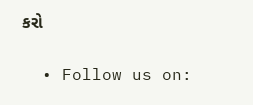કરો


  • Follow us on: